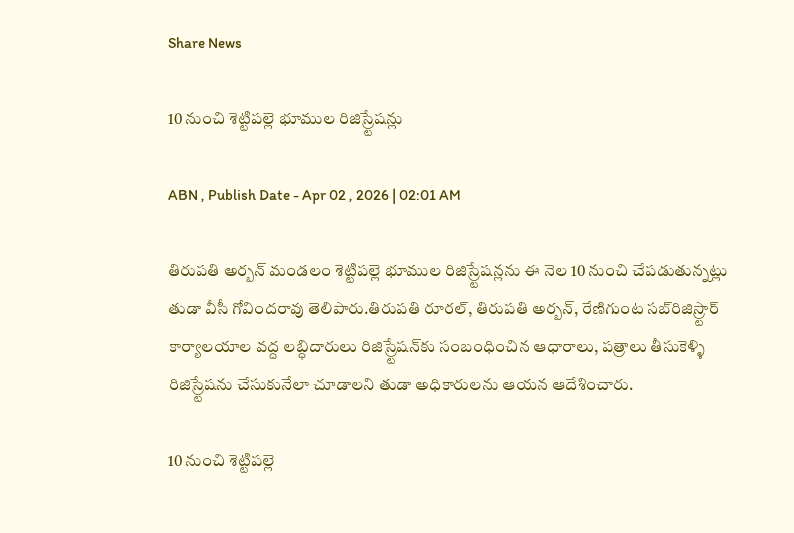Share News

10 నుంచి శెట్టిపల్లె భూముల రిజిస్ర్టేషన్లు

ABN , Publish Date - Apr 02 , 2026 | 02:01 AM

తిరుపతి అర్బన్‌ మండలం శెట్టిపల్లె భూముల రిజిస్ర్టేషన్లను ఈ నెల 10 నుంచి చేపడుతున్నట్లు తుడా వీసీ గోవిందరావు తెలిపారు.తిరుపతి రూరల్‌, తిరుపతి అర్బన్‌, రేణిగుంట సబ్‌రిజిస్ర్టార్‌ కార్యాలయాల వద్ద లబ్ధిదారులు రిజిస్ర్టేషన్‌కు సంబంధించిన ఆధారాలు, పత్రాలు తీసుకెళ్ళి రిజిస్ర్టేషను చేసుకునేలా చూడాలని తుడా అధికారులను ఆయన ఆదేశించారు.

10 నుంచి శెట్టిపల్లె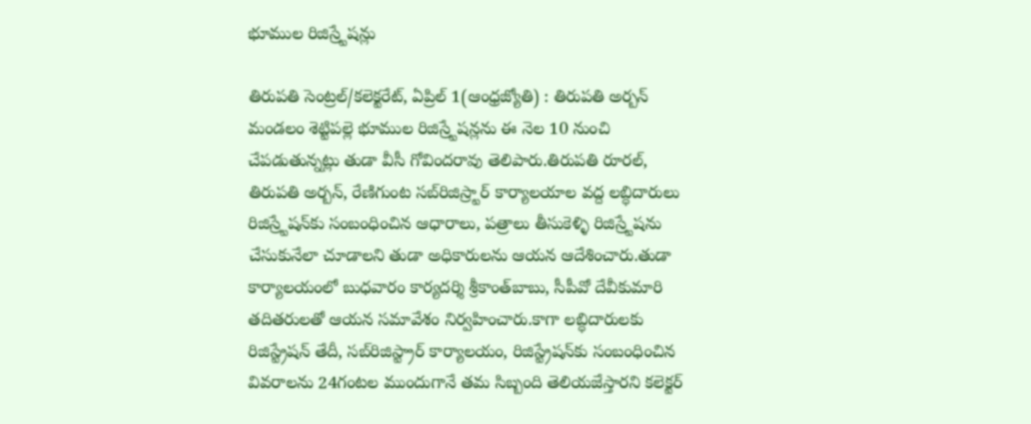భూముల రిజిస్ర్టేషన్లు

తిరుపతి సెంట్రల్‌/కలెక్టరేట్‌, ఏప్రిల్‌ 1(ఆంధ్రజ్యోతి) : తిరుపతి అర్బన్‌ మండలం శెట్టిపల్లె భూముల రిజిస్ర్టేషన్లను ఈ నెల 10 నుంచి చేపడుతున్నట్లు తుడా వీసీ గోవిందరావు తెలిపారు.తిరుపతి రూరల్‌, తిరుపతి అర్బన్‌, రేణిగుంట సబ్‌రిజిస్ర్టార్‌ కార్యాలయాల వద్ద లబ్ధిదారులు రిజిస్ర్టేషన్‌కు సంబంధించిన ఆధారాలు, పత్రాలు తీసుకెళ్ళి రిజిస్ర్టేషను చేసుకునేలా చూడాలని తుడా అధికారులను ఆయన ఆదేశించారు.తుడా కార్యాలయంలో బుధవారం కార్యదర్శి శ్రీకాంత్‌బాబు, సీపీవో దేవీకుమారి తదితరులతో ఆయన సమావేశం నిర్వహించారు.కాగా లబ్ధిదారులకు రిజిస్ట్రేషన్‌ తేదీ, సబ్‌రిజిస్ట్రార్‌ కార్యాలయం, రిజిస్ట్రేషన్‌కు సంబంధించిన వివరాలను 24గంటల ముందుగానే తమ సిబ్బంది తెలియజేస్తారని కలెక్టర్‌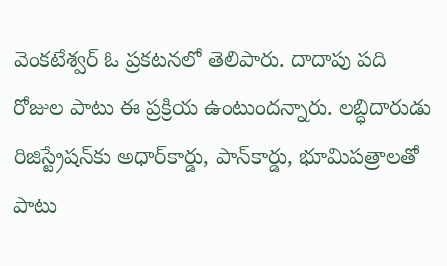వెంకటేశ్వర్‌ ఓ ప్రకటనలో తెలిపారు. దాదాపు పది రోజుల పాటు ఈ ప్రక్రియ ఉంటుందన్నారు. లబ్ధిదారుడు రిజిస్ట్రేషన్‌కు అధార్‌కార్డు, పాన్‌కార్డు, భూమిపత్రాలతో పాటు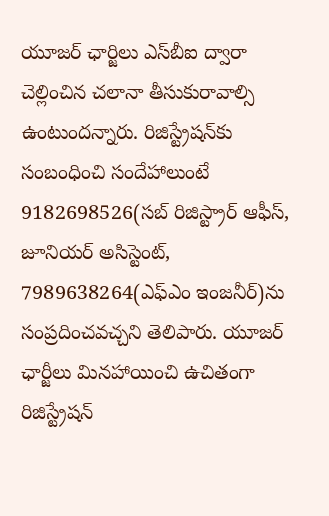యూజర్‌ ఛార్జిలు ఎస్‌బీఐ ద్వారా చెల్లించిన చలానా తీసుకురావాల్సి ఉంటుందన్నారు. రిజిస్ట్రేషన్‌కు సంబంధించి సందేహాలుంటే 9182698526(సబ్‌ రిజిస్ట్రార్‌ ఆఫీస్‌, జూనియర్‌ అసిస్టెంట్‌, 7989638264(ఎఫ్‌ఎం ఇంజనీర్‌)ను సంప్రదించవచ్చని తెలిపారు. యూజర్‌ ఛార్జీలు మినహాయించి ఉచితంగా రిజిస్ట్రేషన్‌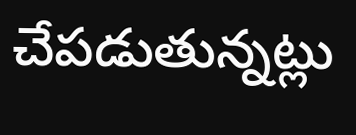చేపడుతున్నట్లు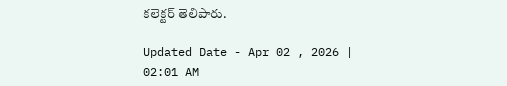కలెక్టర్‌ తెలిపారు.

Updated Date - Apr 02 , 2026 | 02:01 AM